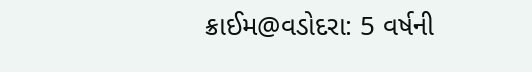ક્રાઈમ@વડોદરા: 5 વર્ષની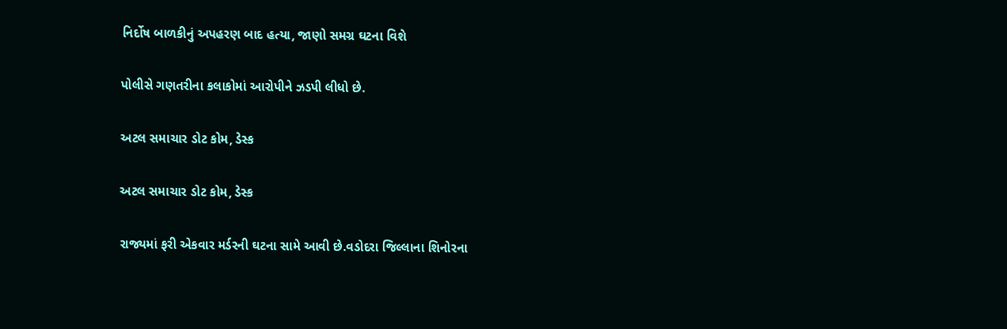નિર્દોષ બાળકીનું અપહરણ બાદ હત્યા, જાણો સમગ્ર ઘટના વિશે

પોલીસે ગણતરીના કલાકોમાં આરોપીને ઝડપી લીધો છે.

અટલ સમાચાર ડોટ કોમ, ડેસ્ક

અટલ સમાચાર ડોટ કોમ, ડેસ્ક

રાજ્યમાં ફરી એકવાર મર્ડરની ઘટના સામે આવી છે.વડોદરા જિલ્લાના શિનોરના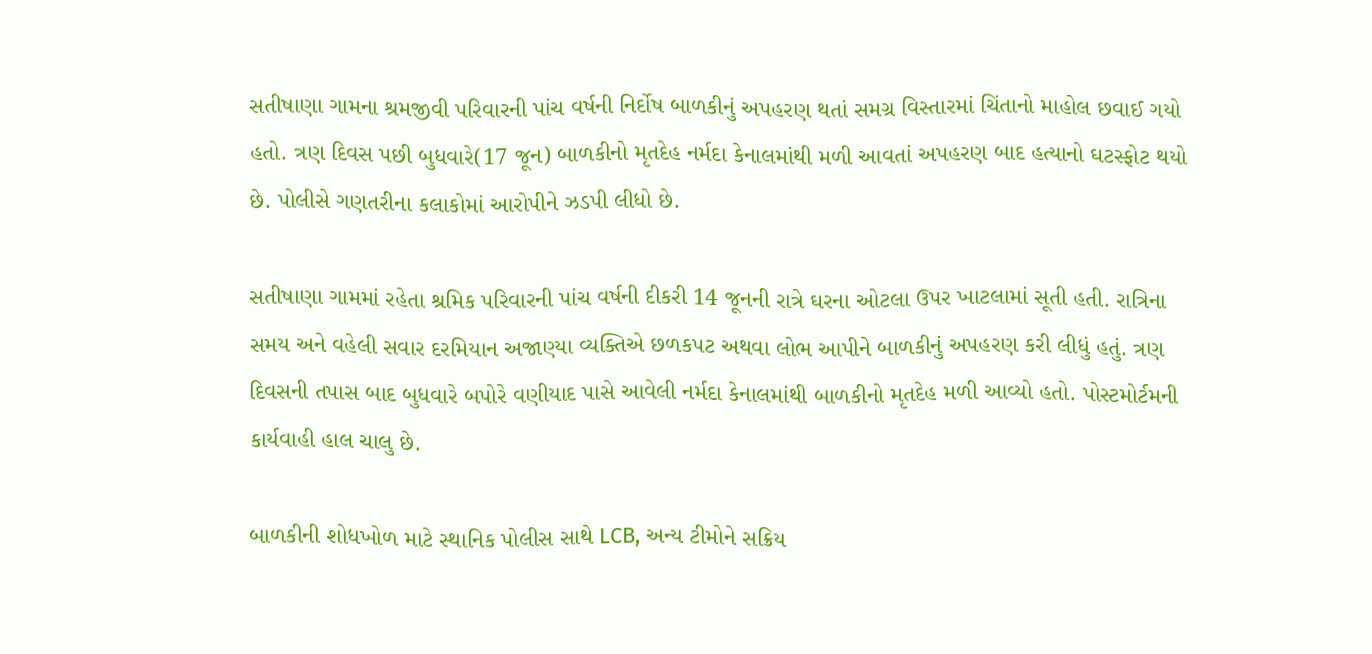સતીષાણા ગામના શ્રમજીવી પરિવારની પાંચ વર્ષની નિર્દોષ બાળકીનું અપહરણ થતાં સમગ્ર વિસ્તારમાં ચિંતાનો માહોલ છવાઈ ગયો હતો. ત્રણ દિવસ પછી બુધવારે(17 જૂન) બાળકીનો મૃતદેહ નર્મદા કેનાલમાંથી મળી આવતાં અપહરણ બાદ હત્યાનો ઘટસ્ફોટ થયો છે. પોલીસે ગણતરીના કલાકોમાં આરોપીને ઝડપી લીધો છે.

સતીષાણા ગામમાં રહેતા શ્રમિક પરિવારની પાંચ વર્ષની દીકરી 14 જૂનની રાત્રે ઘરના ઓટલા ઉપર ખાટલામાં સૂતી હતી. રાત્રિના સમય અને વહેલી સવાર દરમિયાન અજાણ્યા વ્યક્તિએ છળકપટ અથવા લોભ આપીને બાળકીનું અપહરણ કરી લીધું હતું. ત્રણ દિવસની તપાસ બાદ બુધવારે બપોરે વણીયાદ પાસે આવેલી નર્મદા કેનાલમાંથી બાળકીનો મૃતદેહ મળી આવ્યો હતો. પોસ્ટમોર્ટમની કાર્યવાહી હાલ ચાલુ છે.

બાળકીની શોધખોળ માટે સ્થાનિક પોલીસ સાથે LCB, અન્ય ટીમોને સક્રિય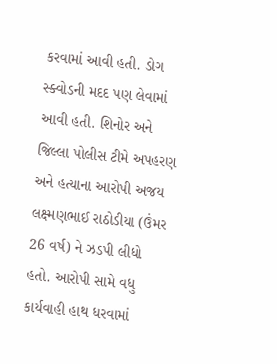કરવામાં આવી હતી. ડોગ સ્ક્વોડની મદદ પણ લેવામાં આવી હતી. શિનોર અને જિલ્લા પોલીસ ટીમે અપહરણ અને હત્યાના આરોપી અજય લક્ષ્મણભાઈ રાઠોડીયા (ઉંમર 26 વર્ષ) ને ઝડપી લીધો હતો. આરોપી સામે વધુ કાર્યવાહી હાથ ધરવામાં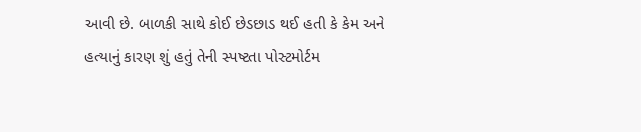આવી છે. બાળકી સાથે કોઈ છેડછાડ થઈ હતી કે કેમ અને હત્યાનું કારણ શું હતું તેની સ્પષ્ટતા પોસ્ટમોર્ટમ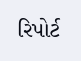રિપોર્ટ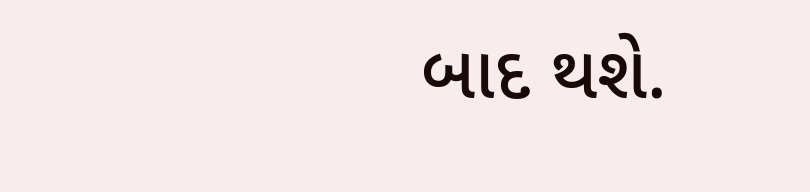બાદ થશે.